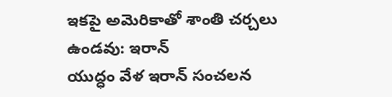ఇకపై అమెరికాతో శాంతి చర్చలు ఉండవు: ఇరాన్
యుద్ధం వేళ ఇరాన్ సంచలన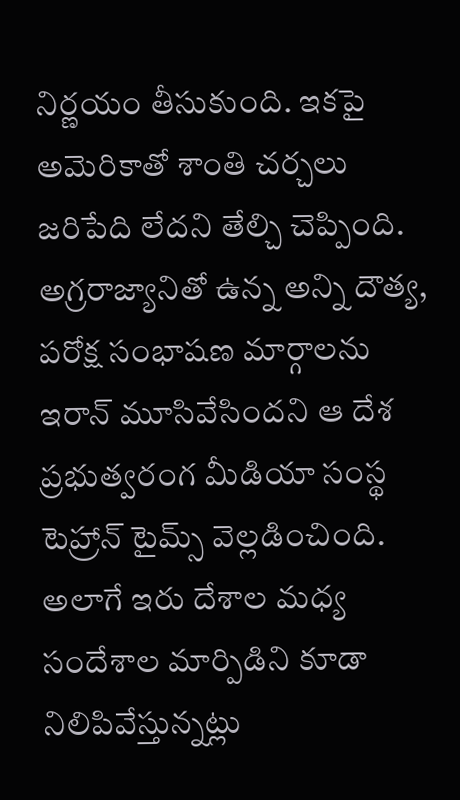నిర్ణయం తీసుకుంది. ఇకపై అమెరికాతో శాంతి చర్చలు జరిపేది లేదని తేల్చి చెప్పింది. అగ్రరాజ్యానితో ఉన్న అన్ని దౌత్య, పరోక్ష సంభాషణ మార్గాలను ఇరాన్ మూసివేసిందని ఆ దేశ ప్రభుత్వరంగ మీడియా సంస్థ టెహ్రాన్ టైమ్స్ వెల్లడించింది. అలాగే ఇరు దేశాల మధ్య సందేశాల మార్పిడిని కూడా నిలిపివేస్తున్నట్లు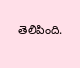తెలిపింది.